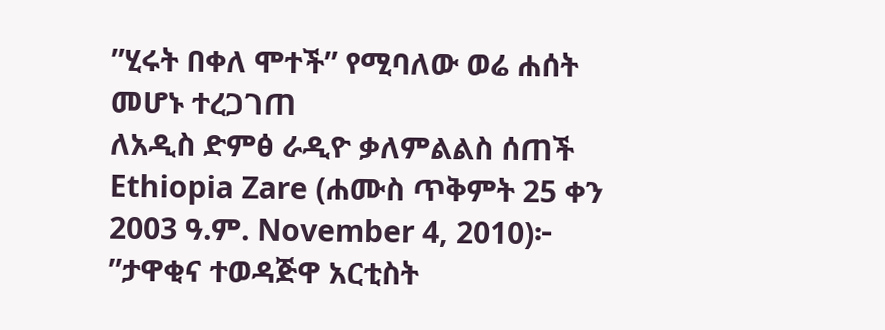”ሂሩት በቀለ ሞተች” የሚባለው ወሬ ሐሰት መሆኑ ተረጋገጠ
ለአዲስ ድምፅ ራዲዮ ቃለምልልስ ሰጠች
Ethiopia Zare (ሐሙስ ጥቅምት 25 ቀን 2003 ዓ.ም. November 4, 2010)፦ ”ታዋቂና ተወዳጅዋ አርቲስት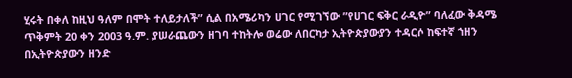ሂሩት በቀለ ከዚህ ዓለም በሞት ተለይታለች” ሲል በአሜሪካን ሀገር የሚገኘው ”የሀገር ፍቅር ራዲዮ” ባለፈው ቅዳሜ ጥቅምት 20 ቀን 2003 ዓ.ም. ያሠራጨውን ዘገባ ተከትሎ ወሬው ለበርካታ ኢትዮጵያውያን ተዳርሶ ከፍተኛ ኀዘን በኢትዮጵያውን ዘንድ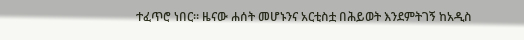ተፈጥሮ ነበር። ዜናው ሐሰት መሆኑንና አርቲስቷ በሕይወት እንደምትገኝ ከአዲስ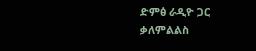ድምፅ ራዲዮ ጋር ቃለምልልስ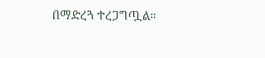በማድረጓ ተረጋግጧል።